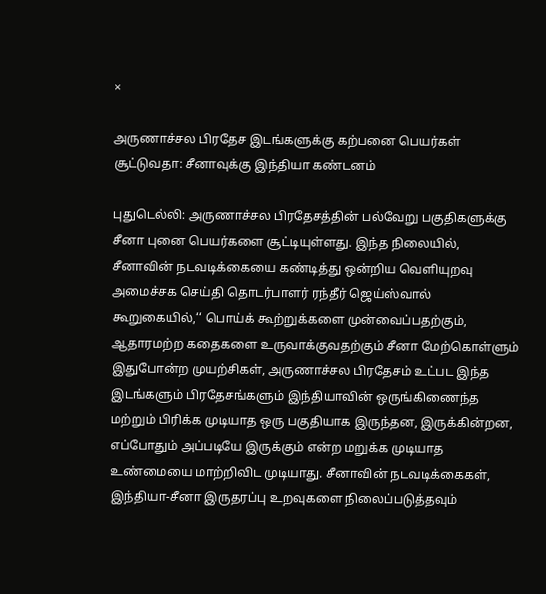×

அருணாச்சல பிரதேச இடங்களுக்கு கற்பனை பெயர்கள் சூட்டுவதா: சீனாவுக்கு இந்தியா கண்டனம்

புதுடெல்லி: அருணாச்சல பிரதேசத்தின் பல்வேறு பகுதிகளுக்கு சீனா புனை பெயர்களை சூட்டியுள்ளது. இந்த நிலையில், சீனாவின் நடவடிக்கையை கண்டித்து ஒன்றிய வெளியுறவு அமைச்சக செய்தி தொடர்பாளர் ரந்தீர் ஜெய்ஸ்வால் கூறுகையில்,‘‘ பொய்க் கூற்றுக்களை முன்வைப்பதற்கும், ஆதாரமற்ற கதைகளை உருவாக்குவதற்கும் சீனா மேற்கொள்ளும் இதுபோன்ற முயற்சிகள், அருணாச்சல பிரதேசம் உட்பட இந்த இடங்களும் பிரதேசங்களும் இந்தியாவின் ஒருங்கிணைந்த மற்றும் பிரிக்க முடியாத ஒரு பகுதியாக இருந்தன, இருக்கின்றன, எப்போதும் அப்படியே இருக்கும் என்ற மறுக்க முடியாத உண்மையை மாற்றிவிட முடியாது. சீனாவின் நடவடிக்கைகள், இந்தியா-சீனா இருதரப்பு உறவுகளை நிலைப்படுத்தவும்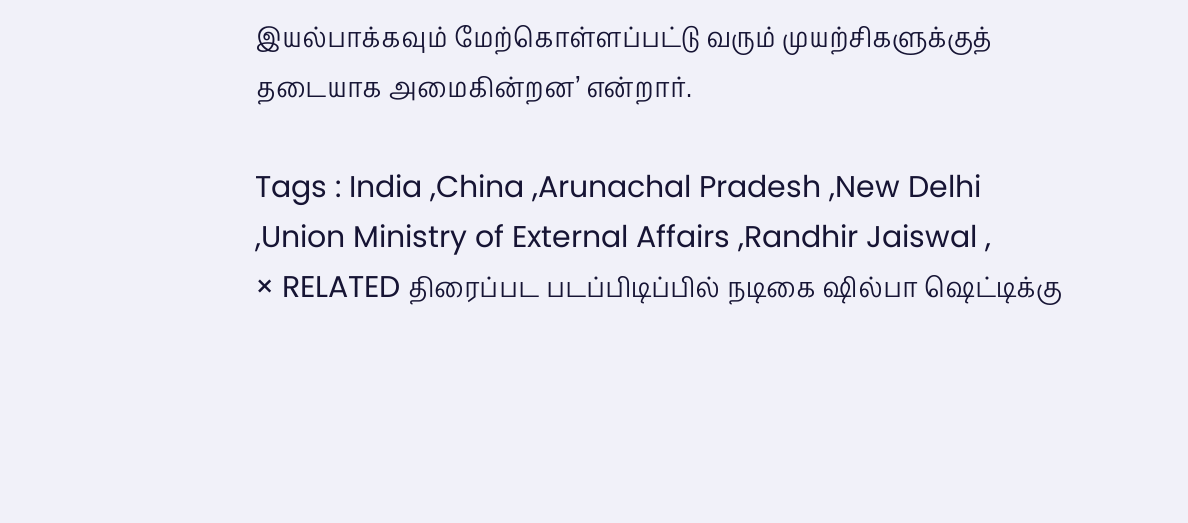இயல்பாக்கவும் மேற்கொள்ளப்பட்டு வரும் முயற்சிகளுக்குத் தடையாக அமைகின்றன’ என்றார்.

Tags : India ,China ,Arunachal Pradesh ,New Delhi ,Union Ministry of External Affairs ,Randhir Jaiswal ,
× RELATED திரைப்பட படப்பிடிப்பில் நடிகை ஷில்பா ஷெட்டிக்கு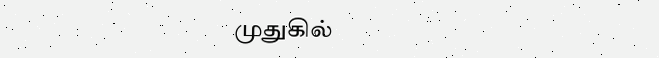முதுகில்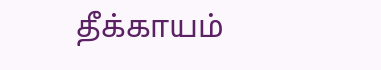தீக்காயம்